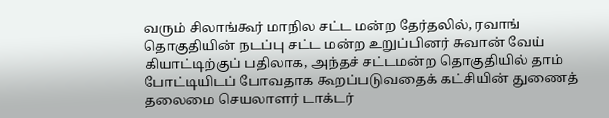வரும் சிலாங்கூர் மாநில சட்ட மன்ற தேர்தலில், ரவாங் தொகுதியின் நடப்பு சட்ட மன்ற உறுப்பினர் சுவான் வேய் கியாட்டிற்குப் பதிலாக, அந்தச் சட்டமன்ற தொகுதியில் தாம் போட்டியிடப் போவதாக கூறப்படுவதைக் கட்சியின் துணைத் தலைமை செயலாளர் டாக்டர்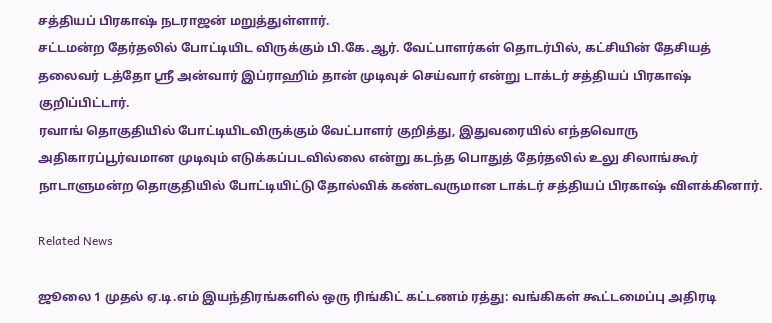சத்தியப் பிரகாஷ் நடராஜன் மறுத்துள்ளார்.
சட்டமன்ற தேர்தலில் போட்டியிட விருக்கும் பி.கே.ஆர். வேட்பாளர்கள் தொடர்பில், கட்சியின் தேசியத் தலைவர் டத்தோ ஶ்ரீ அன்வார் இப்ராஹிம் தான் முடிவுச் செய்வார் என்று டாக்டர் சத்தியப் பிரகாஷ் குறிப்பிட்டார்.
ரவாங் தொகுதியில் போட்டியிடவிருக்கும் வேட்பாளர் குறித்து, இதுவரையில் எந்தவொரு அதிகாரப்பூர்வமான முடிவும் எடுக்கப்படவில்லை என்று கடந்த பொதுத் தேர்தலில் உலு சிலாங்கூர் நாடாளுமன்ற தொகுதியில் போட்டியிட்டு தோல்விக் கண்டவருமான டாக்டர் சத்தியப் பிரகாஷ் விளக்கினார்.

Related News

ஜூலை 1 முதல் ஏ.டி.எம் இயந்திரங்களில் ஒரு ரிங்கிட் கட்டணம் ரத்து: வங்கிகள் கூட்டமைப்பு அதிரடி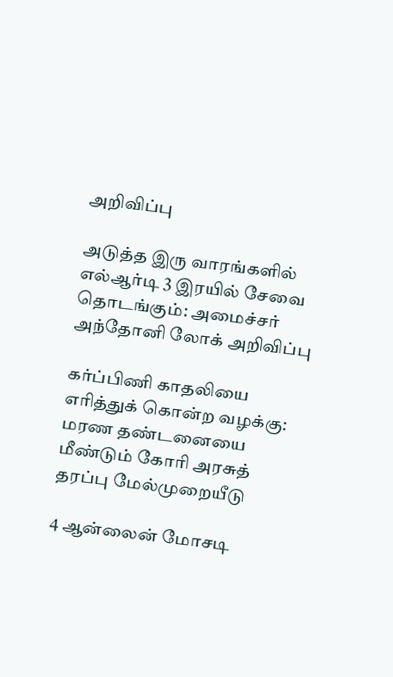அறிவிப்பு

அடுத்த இரு வாரங்களில் எல்ஆர்டி 3 இரயில் சேவை தொடங்கும்: அமைச்சர் அந்தோனி லோக் அறிவிப்பு

கர்ப்பிணி காதலியை எரித்துக் கொன்ற வழக்கு: மரண தண்டனையை மீண்டும் கோரி அரசுத் தரப்பு மேல்முறையீடு

4 ஆன்லைன் மோசடி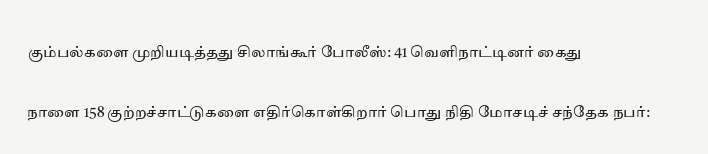கும்பல்களை முறியடித்தது சிலாங்கூர் போலீஸ்: 41 வெளிநாட்டினர் கைது

நாளை 158 குற்றச்சாட்டுகளை எதிர்கொள்கிறார் பொது நிதி மோசடிச் சந்தேக நபர்: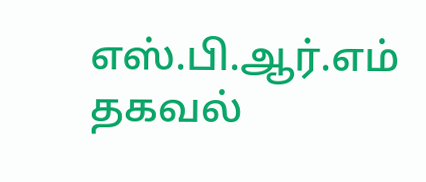எஸ்.பி.ஆர்.எம் தகவல்